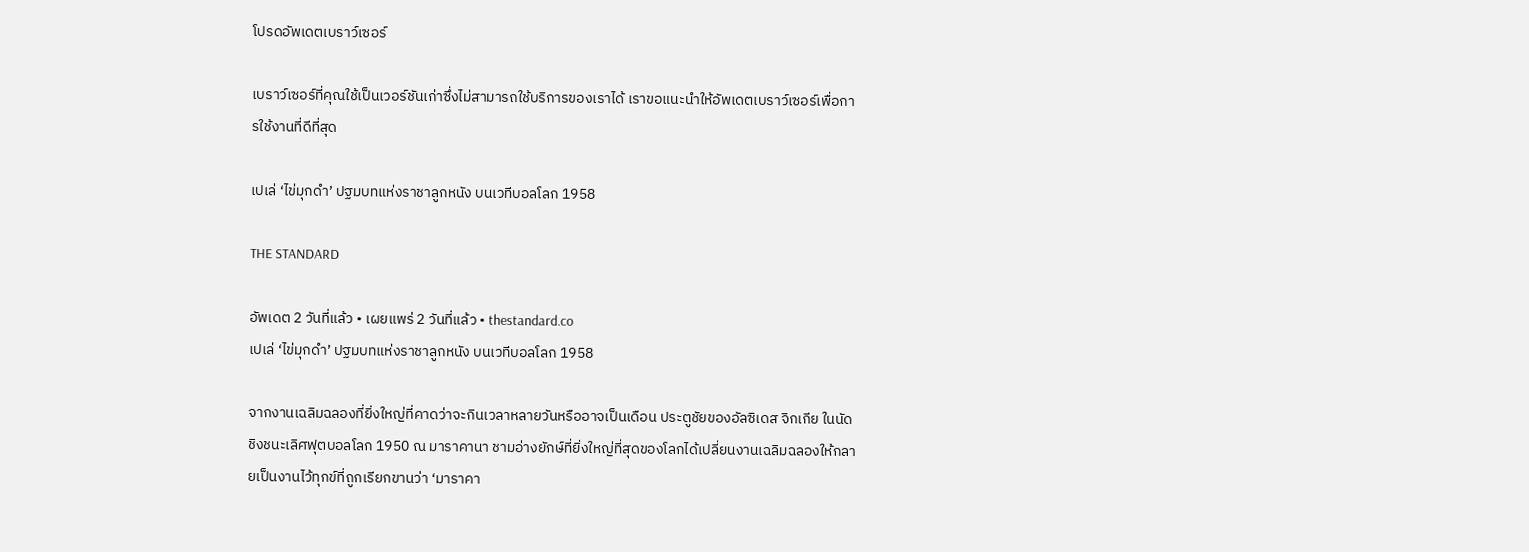โปรดอัพเดตเบราว์เซอร์

เบราว์เซอร์ที่คุณใช้เป็นเวอร์ชันเก่าซึ่งไม่สามารถใช้บริการของเราได้ เราขอแนะนำให้อัพเดตเบราว์เซอร์เพื่อการใช้งานที่ดีที่สุด

เปเล่ ‘ไข่มุกดำ’ ปฐมบทแห่งราชาลูกหนัง บนเวทีบอลโลก 1958

THE STANDARD

อัพเดต 2 วันที่แล้ว • เผยแพร่ 2 วันที่แล้ว • thestandard.co
เปเล่ ‘ไข่มุกดำ’ ปฐมบทแห่งราชาลูกหนัง บนเวทีบอลโลก 1958

จากงานเฉลิมฉลองที่ยิ่งใหญ่ที่คาดว่าจะกินเวลาหลายวันหรืออาจเป็นเดือน ประตูชัยของอัลซิเดส จิกเกีย ในนัดชิงชนะเลิศฟุตบอลโลก 1950 ณ มาราคานา ชามอ่างยักษ์ที่ยิ่งใหญ่ที่สุดของโลกได้เปลี่ยนงานเฉลิมฉลองให้กลายเป็นงานไว้ทุกข์ที่ถูกเรียกขานว่า ‘มาราคา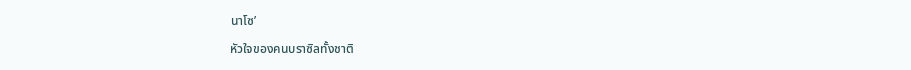นาโซ’

หัวใจของคนบราซิลทั้งชาติ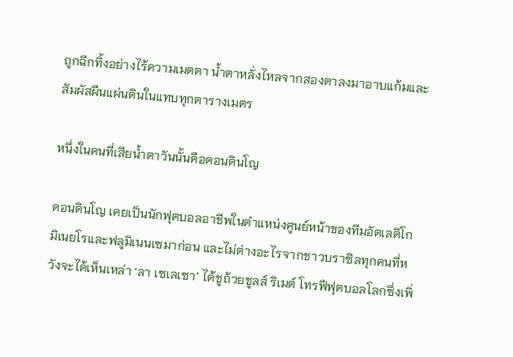ถูกฉีกทิ้งอย่างไร้ความเมตตา น้ำตาหลั่งไหลจากสองตาลงมาอาบแก้มและสัมผัสผืนแผ่นดินในแทบทุกตารางเมตร

หนึ่งในคนที่เสียน้ำตาวันนั้นคือดอนดินโญ

ดอนดินโญ เคยเป็นนักฟุตบอลอาชีพในตำแหน่งศูนย์หน้าของทีมอัตเลติโก มิเนยโรและฟลูมิเนนเซมาก่อน และไม่ต่างอะไรจากชาวบราซิลทุกคนที่หวังจะได้เห็นเหล่า ‘ลา เซเลเซา’ ได้ชูถ้วยชูลส์ ริเมต์ โทรฟีฟุตบอลโลกซึ่งเพิ่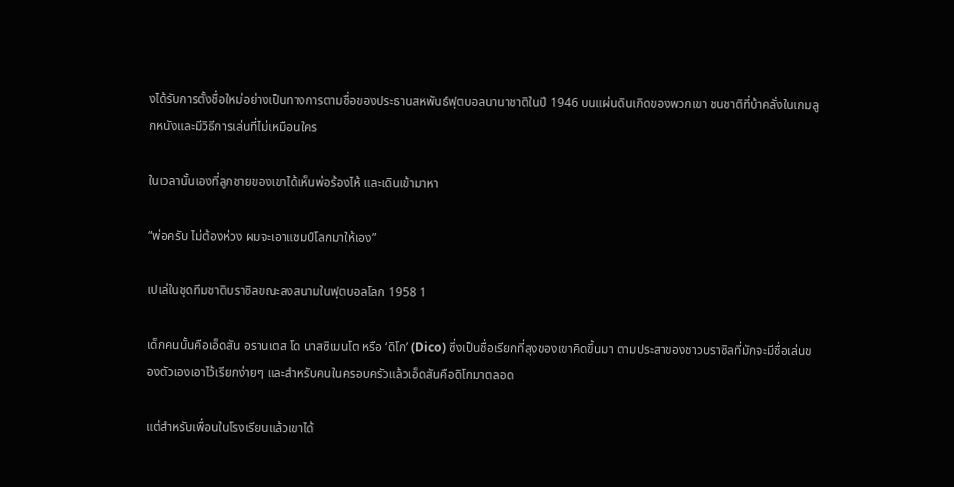งได้รับการตั้งชื่อใหม่อย่างเป็นทางการตามชื่อของประธานสหพันธ์ฟุตบอลนานาชาติในปี 1946 บนแผ่นดินเกิดของพวกเขา ชนชาติที่บ้าคลั่งในเกมลูกหนังและมีวิธีการเล่นที่ไม่เหมือนใคร

ในเวลานั้นเองที่ลูกชายของเขาได้เห็นพ่อร้องไห้ และเดินเข้ามาหา

“พ่อครับ ไม่ต้องห่วง ผมจะเอาแชมป์โลกมาให้เอง”

เปเล่ในชุดทีมชาติบราซิลขณะลงสนามในฟุตบอลโลก 1958 1

เด็กคนนั้นคือเอ็ดสัน อรานเตส โด นาสซิเมนโต หรือ ‘ดิโก’ (Dico) ซึ่งเป็นชื่อเรียกที่ลุงของเขาคิดขึ้นมา ตามประสาของชาวบราซิลที่มักจะมีชื่อเล่นของตัวเองเอาไว้เรียกง่ายๆ และสำหรับคนในครอบครัวแล้วเอ็ดสันคือดิโกมาตลอด

แต่สำหรับเพื่อนในโรงเรียนแล้วเขาได้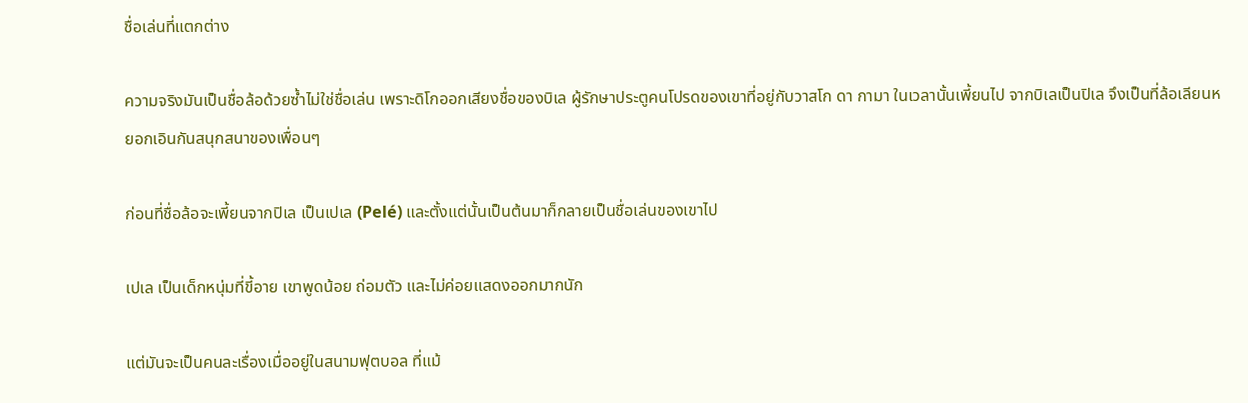ชื่อเล่นที่แตกต่าง

ความจริงมันเป็นชื่อล้อด้วยซ้ำไม่ใช่ชื่อเล่น เพราะดิโกออกเสียงชื่อของบิเล ผู้รักษาประตูคนโปรดของเขาที่อยู่กับวาสโก ดา กามา ในเวลานั้นเพี้ยนไป จากบิเลเป็นปิเล จึงเป็นที่ล้อเลียนหยอกเอินกันสนุกสนาของเพื่อนๆ

ก่อนที่ชื่อล้อจะเพี้ยนจากปิเล เป็นเปเล (Pelé) และตั้งแต่นั้นเป็นต้นมาก็กลายเป็นชื่อเล่นของเขาไป

เปเล เป็นเด็กหนุ่มที่ขี้อาย เขาพูดน้อย ถ่อมตัว และไม่ค่อยแสดงออกมากนัก

แต่มันจะเป็นคนละเรื่องเมื่ออยู่ในสนามฟุตบอล ที่แม้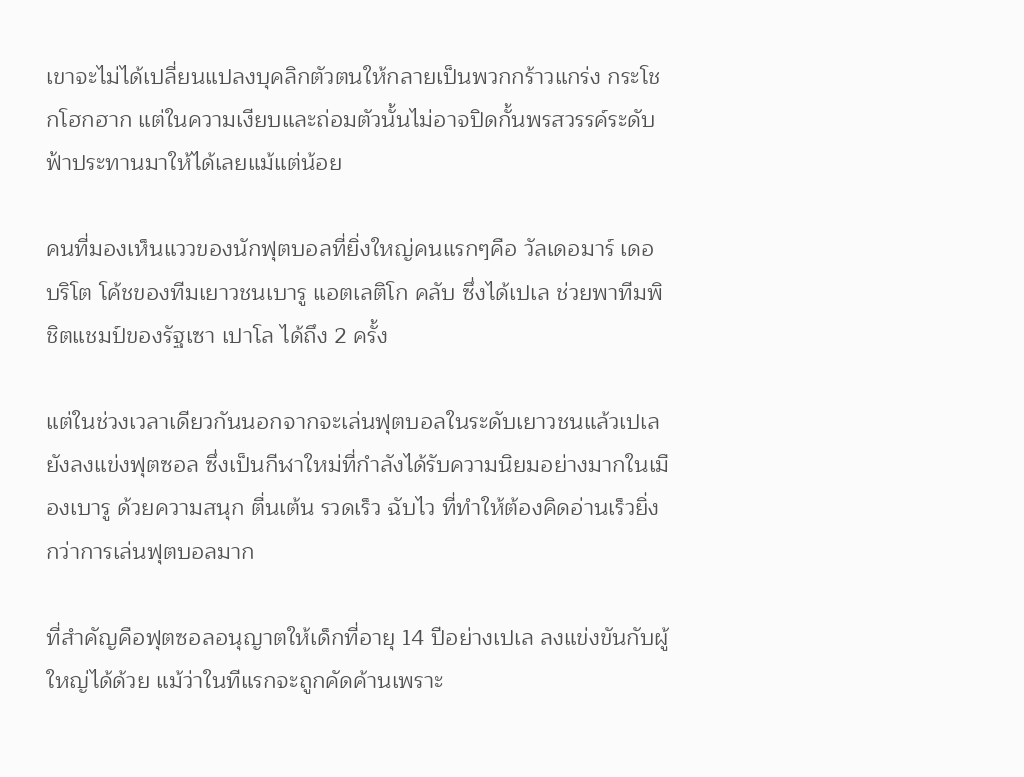เขาจะไม่ได้เปลี่ยนแปลงบุคลิกตัวตนให้กลายเป็นพวกกร้าวแกร่ง กระโชกโฮกฮาก แต่ในความเงียบและถ่อมตัวนั้นไม่อาจปิดกั้นพรสวรรค์ระดับฟ้าประทานมาให้ได้เลยแม้แต่น้อย

คนที่มองเห็นแววของนักฟุตบอลที่ยิ่งใหญ่คนแรกๆคือ วัลเดอมาร์ เดอ บริโต โค้ชของทีมเยาวชนเบารู แอตเลติโก คลับ ซึ่งได้เปเล ช่วยพาทีมพิชิตแชมป์ของรัฐเซา เปาโล ได้ถึง 2 ครั้ง

แต่ในช่วงเวลาเดียวกันนอกจากจะเล่นฟุตบอลในระดับเยาวชนแล้วเปเล ยังลงแข่งฟุตซอล ซึ่งเป็นกีฬาใหม่ที่กำลังได้รับความนิยมอย่างมากในเมืองเบารู ด้วยความสนุก ตื่นเต้น รวดเร็ว ฉับไว ที่ทำให้ต้องคิดอ่านเร็วยิ่งกว่าการเล่นฟุตบอลมาก

ที่สำคัญคือฟุตซอลอนุญาตให้เด็กที่อายุ 14 ปีอย่างเปเล ลงแข่งขันกับผู้ใหญ่ได้ด้วย แม้ว่าในทีแรกจะถูกคัดค้านเพราะ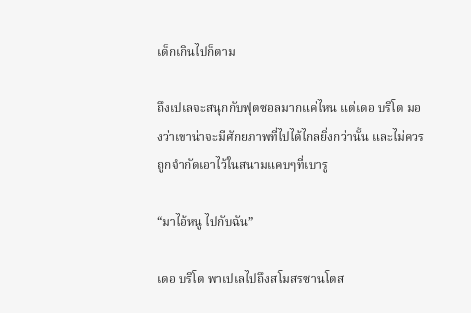เด็กเกินไปก็ตาม

ถึงเปเลจะสนุกกับฟุตซอลมากแค่ไหน แต่เดอ บริโต มองว่าเขาน่าจะมีศักยภาพที่ไปได้ไกลยิ่งกว่านั้น และไม่ควรถูกจำกัดเอาไว้ในสนามแคบๆที่เบารู

“มาไอ้หนู ไปกับฉัน”

เดอ บริโต พาเปเลไปถึงสโมสรซานโตส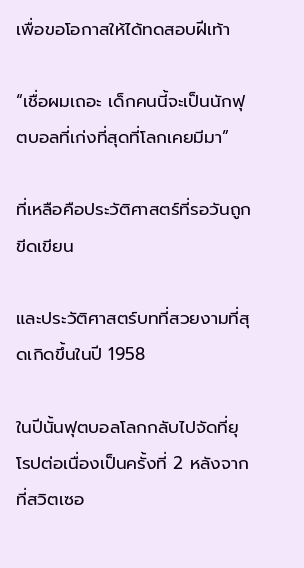เพื่อขอโอกาสให้ได้ทดสอบฝีเท้า

“เชื่อผมเถอะ เด็กคนนี้จะเป็นนักฟุตบอลที่เก่งที่สุดที่โลกเคยมีมา”

ที่เหลือคือประวัติศาสตร์ที่รอวันถูกขีดเขียน

และประวัติศาสตร์บทที่สวยงามที่สุดเกิดขึ้นในปี 1958

ในปีนั้นฟุตบอลโลกกลับไปจัดที่ยุโรปต่อเนื่องเป็นครั้งที่ 2 หลังจากที่สวิตเซอ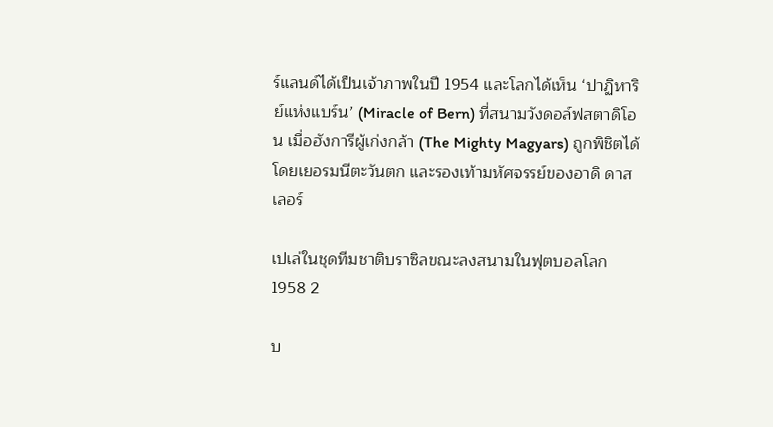ร์แลนด์ได้เป็นเจ้าภาพในปี 1954 และโลกได้เห็น ‘ปาฏิหาริย์แห่งแบร์น’ (Miracle of Bern) ที่สนามวังดอล์ฟสตาดิโอน เมื่อฮังการีผู้เก่งกล้า (The Mighty Magyars) ถูกพิชิตได้โดยเยอรมนีตะวันตก และรองเท้ามหัศจรรย์ของอาดิ ดาสเลอร์

เปเล่ในชุดทีมชาติบราซิลขณะลงสนามในฟุตบอลโลก 1958 2

บ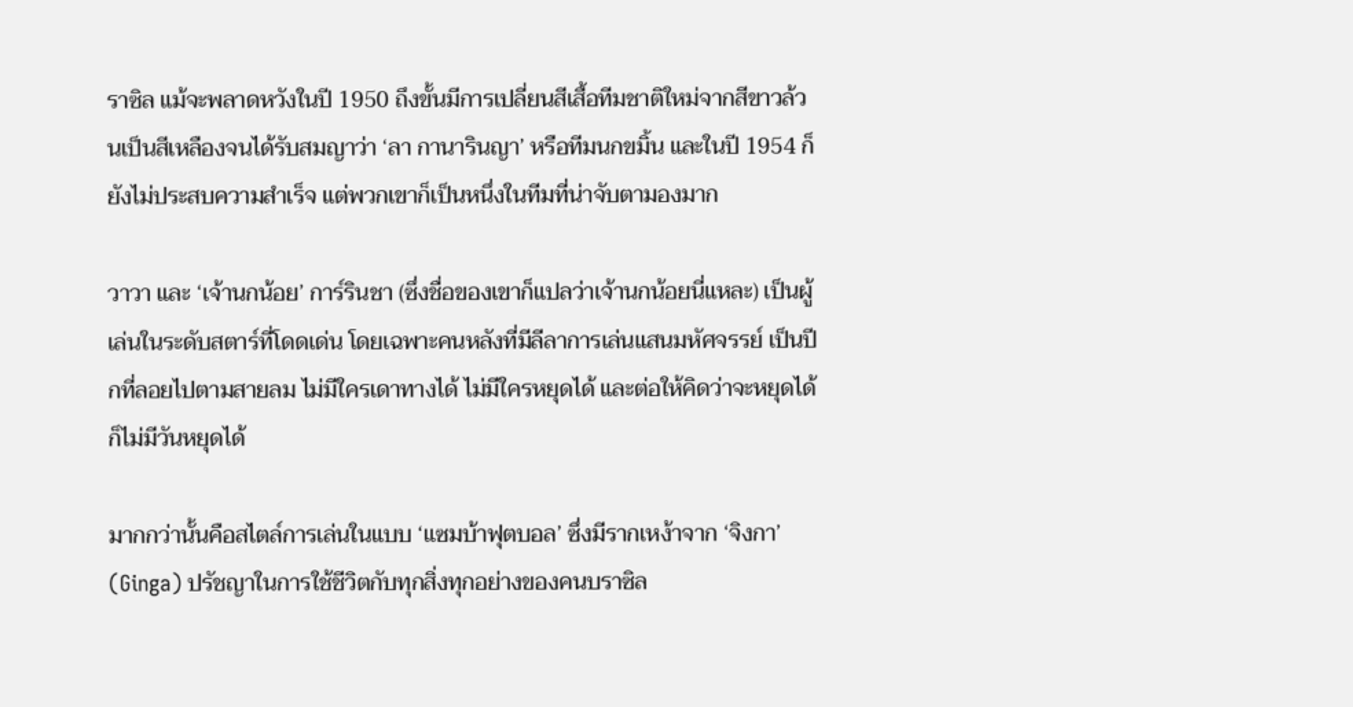ราซิล แม้จะพลาดหวังในปี 1950 ถึงขั้นมีการเปลี่ยนสีเสื้อทีมชาติใหม่จากสีขาวล้วนเป็นสีเหลืองจนได้รับสมญาว่า ‘ลา กานารินญา’ หรือทีมนกขมิ้น และในปี 1954 ก็ยังไม่ประสบความสำเร็จ แต่พวกเขาก็เป็นหนึ่งในทีมที่น่าจับตามองมาก

วาวา และ ‘เจ้านกน้อย’ การ์รินชา (ซึ่งชื่อของเขาก็แปลว่าเจ้านกน้อยนี่แหละ) เป็นผู้เล่นในระดับสตาร์ที่โดดเด่น โดยเฉพาะคนหลังที่มีลีลาการเล่นแสนมหัศจรรย์ เป็นปีกที่ลอยไปตามสายลม ไม่มีใครเดาทางได้ ไม่มีใครหยุดได้ และต่อให้คิดว่าจะหยุดได้ก็ไม่มีวันหยุดได้

มากกว่านั้นคือสไตล์การเล่นในแบบ ‘แซมบ้าฟุตบอล’ ซึ่งมีรากเหง้าจาก ‘จิงกา’ (Ginga) ปรัชญาในการใช้ชีวิตกับทุกสิ่งทุกอย่างของคนบราซิล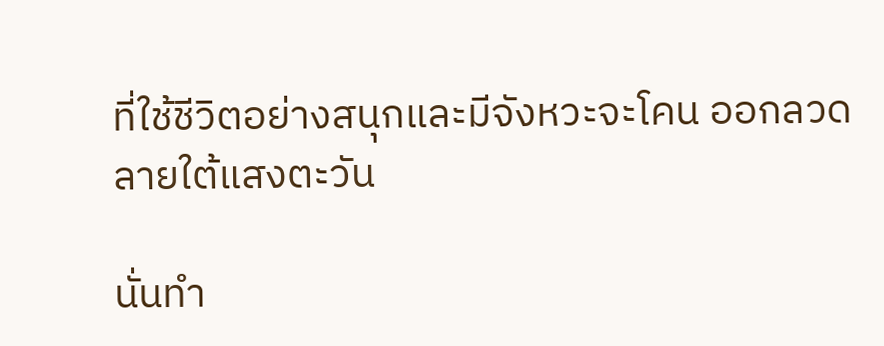ที่ใช้ชีวิตอย่างสนุกและมีจังหวะจะโคน ออกลวดลายใต้แสงตะวัน

นั่นทำ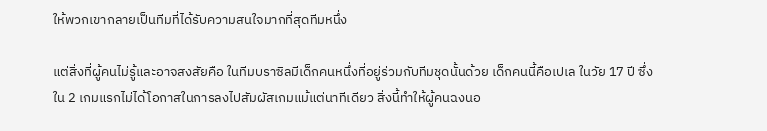ให้พวกเขากลายเป็นทีมที่ได้รับความสนใจมากที่สุดทีมหนึ่ง

แต่สิ่งที่ผู้คนไม่รู้และอาจสงสัยคือ ในทีมบราซิลมีเด็กคนหนึ่งที่อยู่ร่วมกับทีมชุดนั้นด้วย เด็กคนนี้คือเปเล ในวัย 17 ปี ซึ่งใน 2 เกมแรกไม่ได้โอกาสในการลงไปสัมผัสเกมแม้แต่นาทีเดียว สิ่งนี้ทำให้ผู้คนฉงนอ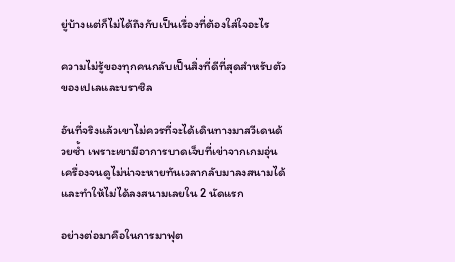ยู่บ้างแต่ก็ไม่ได้ถึงกับเป็นเรื่องที่ต้องใส่ใจอะไร

ความไม่รู้ของทุกคนกลับเป็นสิ่งที่ดีที่สุดสำหรับตัวของเปเลและบราซิล

อันที่จริงแล้วเขาไม่ควรที่จะได้เดินทางมาสวีเดนด้วยซ้ำ เพราะเขามีอาการบาดเจ็บที่เข่าจากเกมอุ่นเครื่องจนดูไม่น่าจะหายทันเวลากลับมาลงสนามได้ และทำให้ไม่ได้ลงสนามเลยใน 2 นัดแรก

อย่างต่อมาคือในการมาฟุต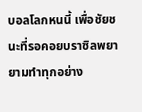บอลโลกหนนี้ เพื่อชัยชนะที่รอคอยบราซิลพยายามทำทุกอย่าง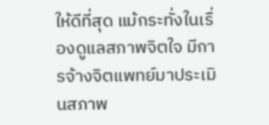ให้ดีที่สุด แม้กระทั่งในเรื่องดูแลสภาพจิตใจ มีการจ้างจิตแพทย์มาประเมินสภาพ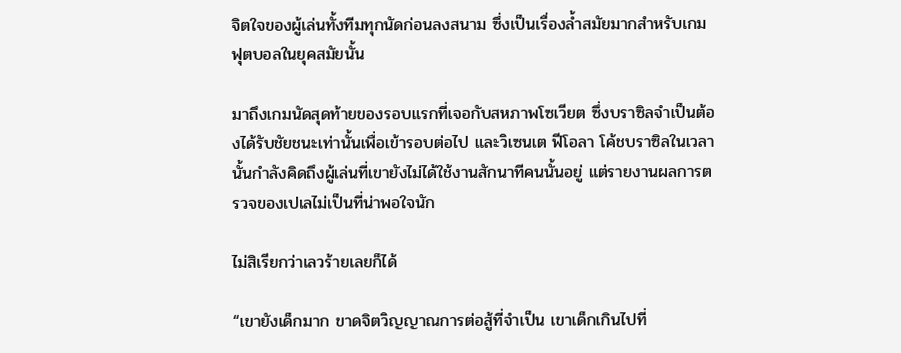จิตใจของผู้เล่นทั้งทีมทุกนัดก่อนลงสนาม ซึ่งเป็นเรื่องล้ำสมัยมากสำหรับเกมฟุตบอลในยุคสมัยนั้น

มาถึงเกมนัดสุดท้ายของรอบแรกที่เจอกับสหภาพโซเวียต ซึ่งบราซิลจำเป็นต้องได้รับชัยชนะเท่านั้นเพื่อเข้ารอบต่อไป และวิเซนเต ฟีโอลา โค้ชบราซิลในเวลานั้นกำลังคิดถึงผู้เล่นที่เขายังไม่ได้ใช้งานสักนาทีคนนั้นอยู่ แต่รายงานผลการตรวจของเปเลไม่เป็นที่น่าพอใจนัก

ไม่สิเรียกว่าเลวร้ายเลยก็ได้

“เขายังเด็กมาก ขาดจิตวิญญาณการต่อสู้ที่จำเป็น เขาเด็กเกินไปที่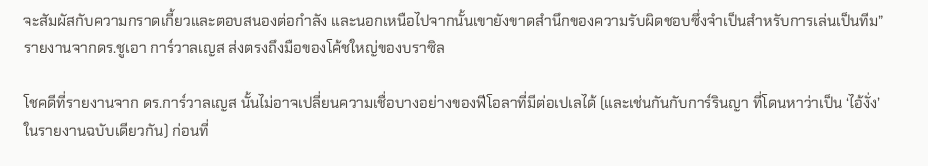จะสัมผัสกับความกราดเกี้ยวและตอบสนองต่อกำลัง และนอกเหนือไปจากนั้นเขายังขาดสำนึกของความรับผิดชอบซึ่งจำเป็นสำหรับการเล่นเป็นทีม” รายงานจากดร.ชูเอา การ์วาลเญส ส่งตรงถึงมือของโค้ชใหญ่ของบราซิล

โชคดีที่รายงานจาก ดร.การ์วาลเญส นั้นไม่อาจเปลี่ยนความเชื่อบางอย่างของฟีโอลาที่มีต่อเปเลได้ (และเช่นกันกับการ์รินญา ที่โดนหาว่าเป็น ‘ไอ้งั่ง’ ในรายงานฉบับเดียวกัน) ก่อนที่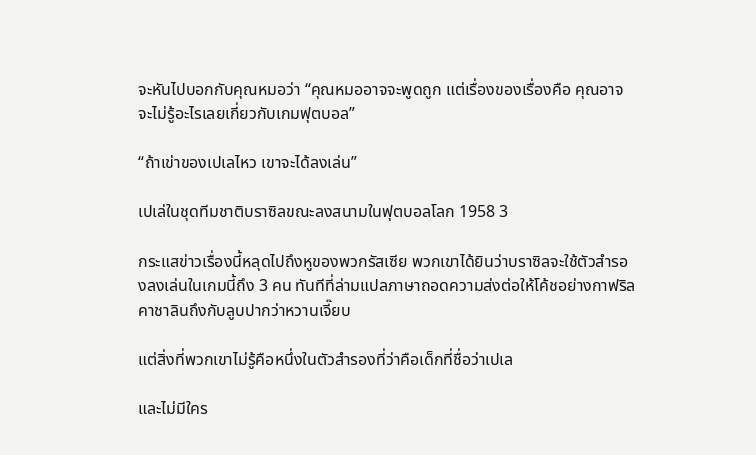จะหันไปบอกกับคุณหมอว่า “คุณหมออาจจะพูดถูก แต่เรื่องของเรื่องคือ คุณอาจจะไม่รู้อะไรเลยเกี่ยวกับเกมฟุตบอล”

“ถ้าเข่าของเปเลไหว เขาจะได้ลงเล่น”

เปเล่ในชุดทีมชาติบราซิลขณะลงสนามในฟุตบอลโลก 1958 3

กระแสข่าวเรื่องนี้หลุดไปถึงหูของพวกรัสเซีย พวกเขาได้ยินว่าบราซิลจะใช้ตัวสำรองลงเล่นในเกมนี้ถึง 3 คน ทันทีที่ล่ามแปลภาษาถอดความส่งต่อให้โค้ชอย่างกาฟริล คาชาลินถึงกับลูบปากว่าหวานเจี๊ยบ

แต่สิ่งที่พวกเขาไม่รู้คือหนึ่งในตัวสำรองที่ว่าคือเด็กที่ชื่อว่าเปเล

และไม่มีใคร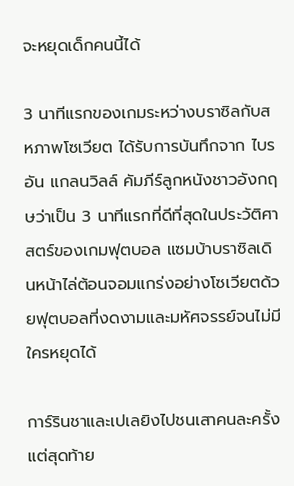จะหยุดเด็กคนนี้ได้

3 นาทีแรกของเกมระหว่างบราซิลกับสหภาพโซเวียต ได้รับการบันทึกจาก ไบรอัน แกลนวิลล์ คัมภีร์ลูกหนังชาวอังกฤษว่าเป็น 3 นาทีแรกที่ดีที่สุดในประวัติศาสตร์ของเกมฟุตบอล แซมบ้าบราซิลเดินหน้าไล่ต้อนจอมแกร่งอย่างโซเวียตด้วยฟุตบอลที่งดงามและมหัศจรรย์จนไม่มีใครหยุดได้

การ์รินชาและเปเลยิงไปชนเสาคนละครั้ง แต่สุดท้าย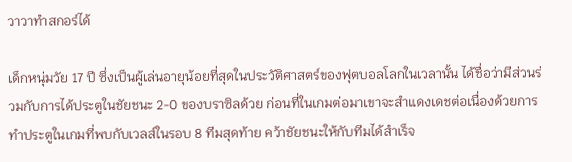วาวาทำสกอร์ได้

เด็กหนุ่มวัย 17 ปี ซึ่งเป็นผู้เล่นอายุน้อยที่สุดในประวัติศาสตร์ของฟุตบอลโลกในเวลานั้น ได้ชื่อว่ามีส่วนร่วมกับการได้ประตูในชัยชนะ 2-0 ของบราซิลด้วย ก่อนที่ในเกมต่อมาเขาจะสำแดงเดชต่อเนื่องด้วยการทำประตูในเกมที่พบกับเวลส์ในรอบ 8 ทีมสุดท้าย คว้าชัยชนะให้กับทีมได้สำเร็จ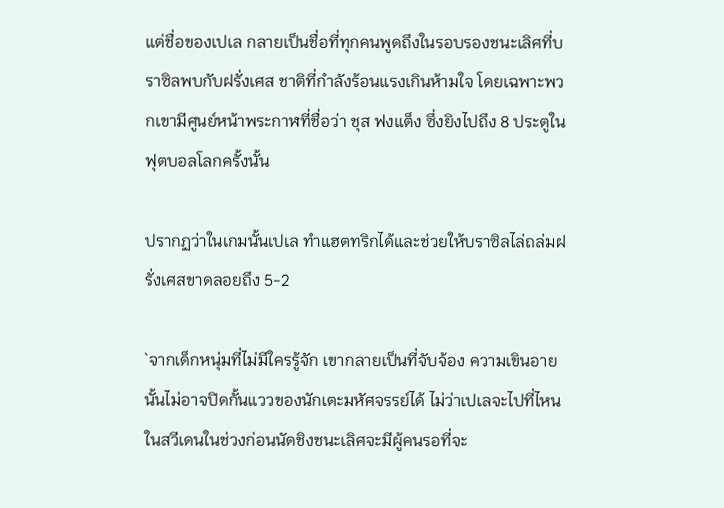แต่ชื่อของเปเล กลายเป็นชื่อที่ทุกคนพูดถึงในรอบรองชนะเลิศที่บราซิลพบกับฝรั่งเศส ชาติที่กำลังร้อนแรงเกินห้ามใจ โดยเฉพาะพวกเขามีศูนย์หน้าพระกาฬที่ชื่อว่า ชุส ฟงแต็ง ซึ่งยิงไปถึง 8 ประตูในฟุตบอลโลกครั้งนั้น

ปรากฏว่าในเกมนั้นเปเล ทำแฮตทริกได้และช่วยให้บราซิลไล่ถล่มฝรั่งเศสขาดลอยถึง 5-2

`จากเด็กหนุ่มที่ไม่มีใครรู้จัก เขากลายเป็นที่จับจ้อง ความเขินอายนั้นไม่อาจปิดกั้นแววของนักเตะมหัศจรรย์ได้ ไม่ว่าเปเลจะไปที่ไหนในสวีเดนในช่วงก่อนนัดชิงชนะเลิศจะมีผู้คนรอที่จะ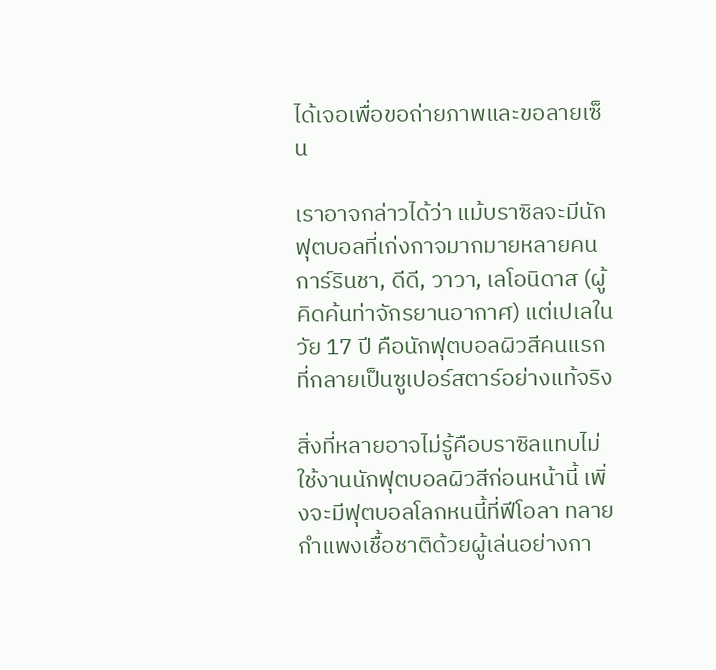ได้เจอเพื่อขอถ่ายภาพและขอลายเซ็น

เราอาจกล่าวได้ว่า แม้บราซิลจะมีนักฟุตบอลที่เก่งกาจมากมายหลายคน การ์รินชา, ดีดี, วาวา, เลโอนิดาส (ผู้คิดค้นท่าจักรยานอากาศ) แต่เปเลในวัย 17 ปี คือนักฟุตบอลผิวสีคนแรกที่กลายเป็นซูเปอร์สตาร์อย่างแท้จริง

สิ่งที่หลายอาจไม่รู้คือบราซิลแทบไม่ใช้งานนักฟุตบอลผิวสีก่อนหน้านี้ เพิ่งจะมีฟุตบอลโลกหนนี้ที่ฟีโอลา ทลายกำแพงเชื้อชาติด้วยผู้เล่นอย่างกา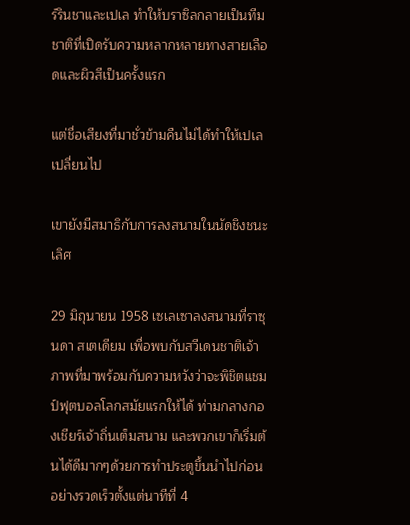ร์รินชาและเปเล ทำให้บราซิลกลายเป็นทีมชาติที่เปิดรับความหลากหลายทางสายเลือดและผิวสีเป็นครั้งแรก

แต่ชื่อเสียงที่มาชั่วข้ามคืนไม่ได้ทำให้เปเลเปลี่ยนไป

เขายังมีสมาธิกับการลงสนามในนัดชิงชนะเลิศ

29 มิถุนายน 1958 เซเลเซาลงสนามที่ราซุนดา สเตเดียม เพื่อพบกับสวีเดนชาติเจ้าภาพที่มาพร้อมกับความหวังว่าจะพิชิตแชมป์ฟุตบอลโลกสมัยแรกให้ได้ ท่ามกลางกองเชียร์เจ้าถิ่นเต็มสนาม และพวกเขาก็เริ่มต้นได้ดีมากๆด้วยการทำประตูขึ้นนำไปก่อนอย่างรวดเร็วตั้งแต่นาทีที่ 4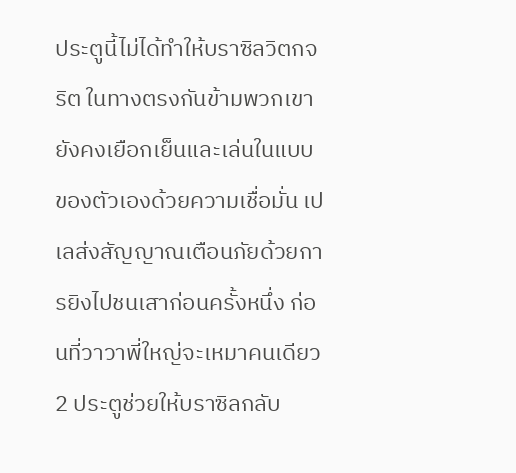ประตูนี้ไม่ได้ทำให้บราซิลวิตกจริต ในทางตรงกันข้ามพวกเขายังคงเยือกเย็นและเล่นในแบบของตัวเองด้วยความเชื่อมั่น เปเลส่งสัญญาณเตือนภัยด้วยการยิงไปชนเสาก่อนครั้งหนึ่ง ก่อนที่วาวาพี่ใหญ่จะเหมาคนเดียว 2 ประตูช่วยให้บราซิลกลับ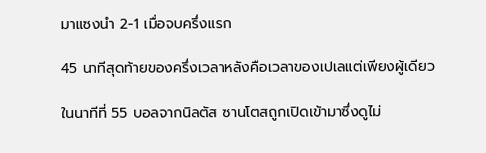มาแซงนำ 2-1 เมื่อจบครึ่งแรก

45 นาทีสุดท้ายของครึ่งเวลาหลังคือเวลาของเปเลแต่เพียงผู้เดียว

ในนาทีที่ 55 บอลจากนิลตัส ซานโตสถูกเปิดเข้ามาซึ่งดูไม่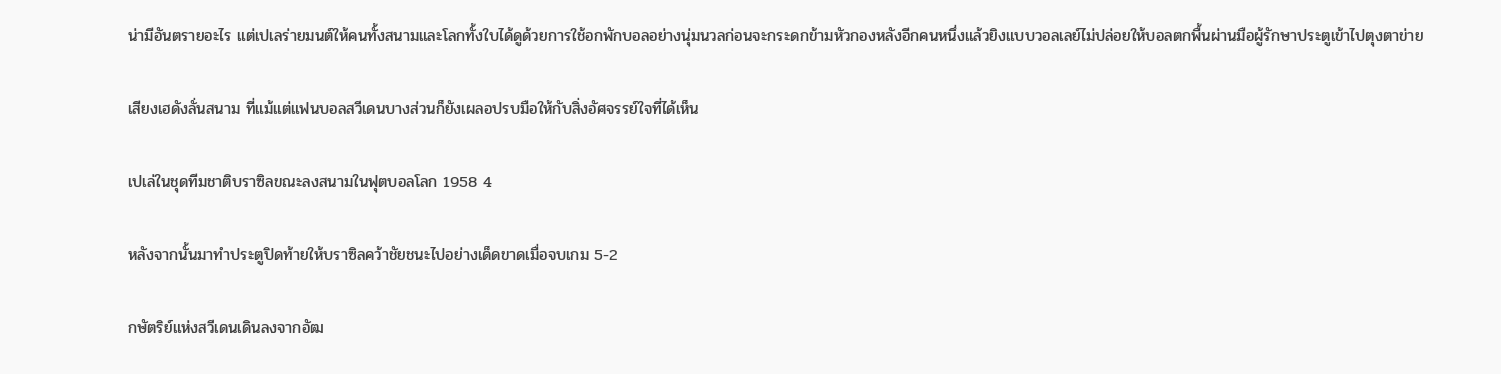น่ามีอันตรายอะไร แต่เปเลร่ายมนต์ให้คนทั้งสนามและโลกทั้งใบได้ดูด้วยการใช้อกพักบอลอย่างนุ่มนวลก่อนจะกระดกข้ามหัวกองหลังอีกคนหนึ่งแล้วยิงแบบวอลเลย์ไม่ปล่อยให้บอลตกพื้นผ่านมือผู้รักษาประตูเข้าไปตุงตาข่าย

เสียงเฮดังลั่นสนาม ที่แม้แต่แฟนบอลสวีเดนบางส่วนก็ยังเผลอปรบมือให้กับสิ่งอัศจรรย์ใจที่ได้เห็น

เปเล่ในชุดทีมชาติบราซิลขณะลงสนามในฟุตบอลโลก 1958 4

หลังจากนั้นมาทำประตูปิดท้ายให้บราซิลคว้าชัยชนะไปอย่างเด็ดขาดเมื่อจบเกม 5-2

กษัตริย์แห่งสวีเดนเดินลงจากอัฒ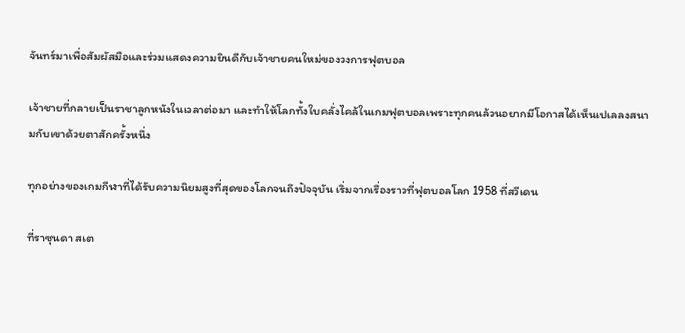จันทร์มาเพื่อสัมผัสมือและร่วมแสดงความยินดีกับเจ้าชายคนใหม่ของวงการฟุตบอล

เจ้าชายที่กลายเป็นราชาลูกหนังในเวลาต่อมา และทำให้โลกทั้งใบคลั่งไคล้ในเกมฟุตบอลเพราะทุกคนล้วนอยากมีโอกาสได้เห็นเปเลลงสนามกับเขาด้วยตาสักครั้งหนึ่ง

ทุกอย่างของเกมกีฬาที่ได้รับความนิยมสูงที่สุดของโลกจนถึงปัจจุบัน เริ่มจากเรื่องราวที่ฟุตบอลโลก 1958 ที่สวีเดน

ที่ราซุนดา สเต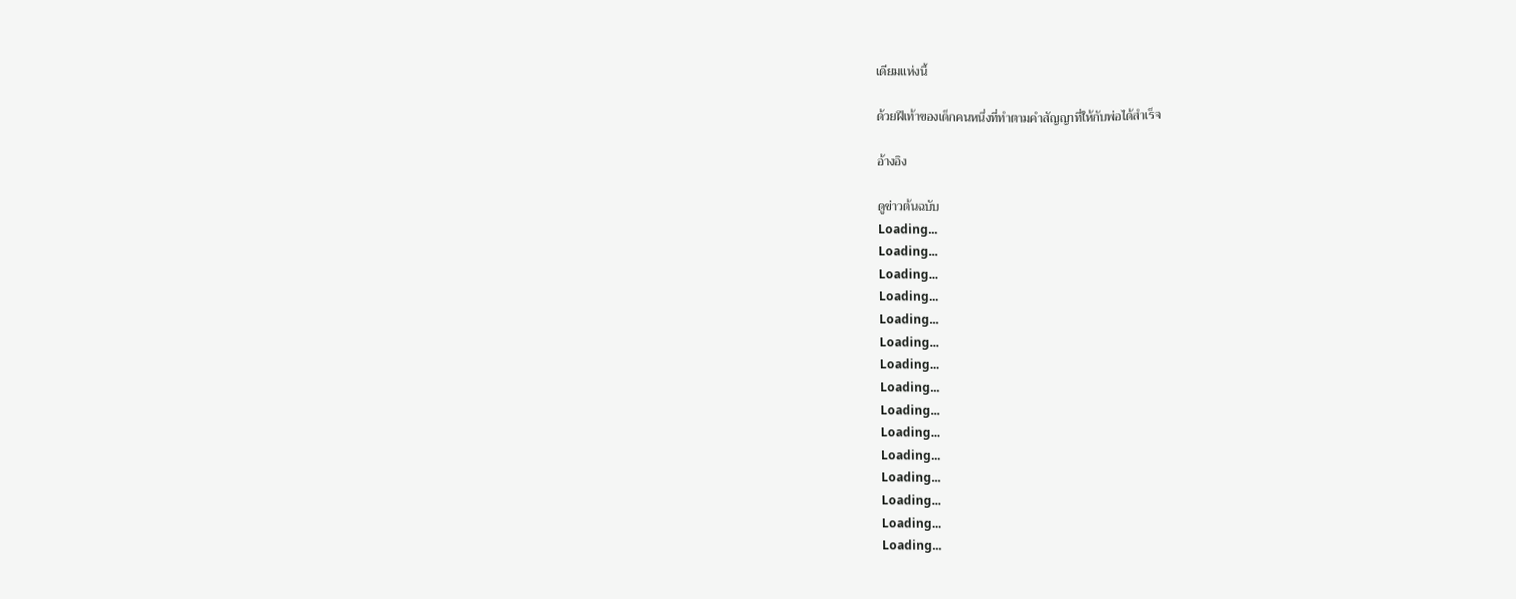เดียมแห่งนี้

ด้วยฝีเท้าของเด็กคนหนึ่งที่ทำตามคำสัญญาที่ให้กับพ่อได้สำเร็จ

อ้างอิง

ดูข่าวต้นฉบับ
Loading...
Loading...
Loading...
Loading...
Loading...
Loading...
Loading...
Loading...
Loading...
Loading...
Loading...
Loading...
Loading...
Loading...
Loading...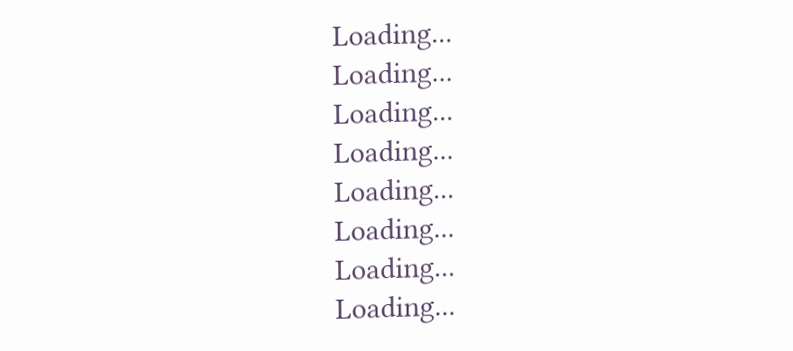Loading...
Loading...
Loading...
Loading...
Loading...
Loading...
Loading...
Loading...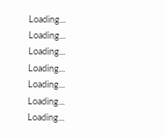Loading...
Loading...
Loading...
Loading...
Loading...
Loading...
Loading...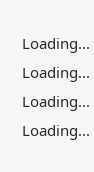Loading...
Loading...
Loading...
Loading...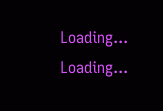Loading...
Loading...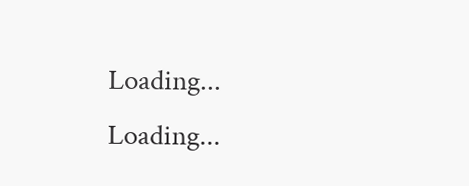Loading...
Loading...